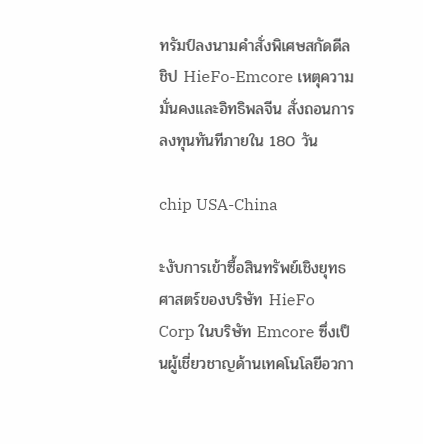ทรัมป์ลงนามคำสั่งพิเศษสกัดดีลชิป HieFo-Emcore เหตุความมั่นคงและอิทธิพลจีน สั่งถอนการลงทุนทันทีภายใน 180 วัน

chip USA-China

ะงับการเข้าซื้อสินทรัพย์เชิงยุทธศาสตร์ของบริษัท HieFo Corp ในบริษัท Emcore ซึ่งเป็นผู้เชี่ยวชาญด้านเทคโนโลยีอวกา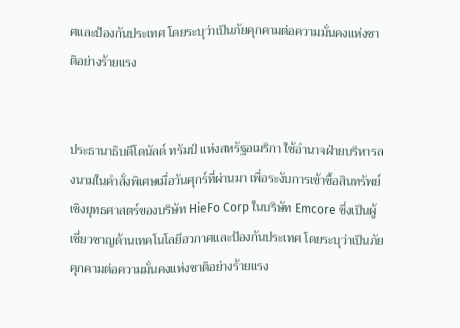ศและป้องกันประเทศ โดยระบุว่าเป็นภัยคุกคามต่อความมั่นคงแห่งชาติอย่างร้ายแรง


ประธานาธิบดีโดนัลด์ ทรัมป์ แห่งสหรัฐอเมริกา ใช้อำนาจฝ่ายบริหารลงนามในคำสั่งพิเศษเมื่อวันศุกร์ที่ผ่านมา เพื่อระงับการเข้าซื้อสินทรัพย์เชิงยุทธศาสตร์ของบริษัท HieFo Corp ในบริษัท Emcore ซึ่งเป็นผู้เชี่ยวชาญด้านเทคโนโลยีอวกาศและป้องกันประเทศ โดยระบุว่าเป็นภัยคุกคามต่อความมั่นคงแห่งชาติอย่างร้ายแรง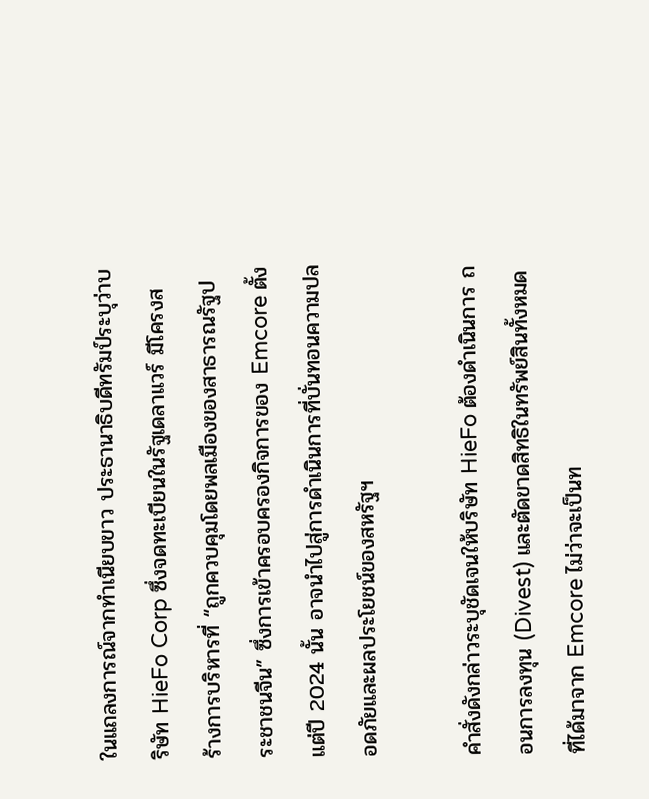ในแถลงการณ์จากทำเนียบขาว ประธานาธิบดีทรัมป์ระบุว่าบริษัท HieFo Corp ซึ่งจดทะเบียนในรัฐเดลาแวร์ มีโครงสร้างการบริหารที่ “ถูกควบคุมโดยพลเมืองของสาธารณรัฐประชาชนจีน” ซึ่งการเข้าครอบครองกิจการของ Emcore ตั้งแต่ปี 2024 นั้น อาจนำไปสู่การดำเนินการที่บั่นทอนความปลอดภัยและผลประโยชน์ของสหรัฐฯ

คำสั่งดังกล่าวระบุชัดเจนให้บริษัท HieFo ต้องดำเนินการ ถอนการลงทุน (Divest) และตัดขาดสิทธิในทรัพย์สินทั้งหมดที่ได้มาจาก Emcore ไม่ว่าจะเป็นท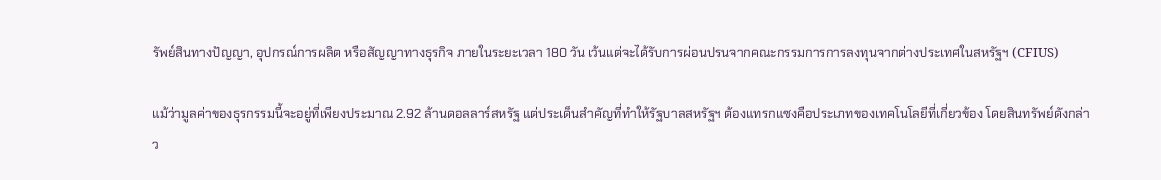รัพย์สินทางปัญญา, อุปกรณ์การผลิต หรือสัญญาทางธุรกิจ ภายในระยะเวลา 180 วัน เว้นแต่จะได้รับการผ่อนปรนจากคณะกรรมการการลงทุนจากต่างประเทศในสหรัฐฯ (CFIUS)

แม้ว่ามูลค่าของธุรกรรมนี้จะอยู่ที่เพียงประมาณ 2.92 ล้านดอลลาร์สหรัฐ แต่ประเด็นสำคัญที่ทำให้รัฐบาลสหรัฐฯ ต้องแทรกแซงคือประเภทของเทคโนโลยีที่เกี่ยวข้อง โดยสินทรัพย์ดังกล่าว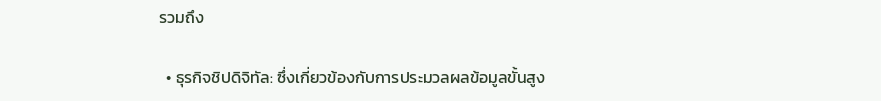รวมถึง

  • ธุรกิจชิปดิจิทัล: ซึ่งเกี่ยวข้องกับการประมวลผลข้อมูลขั้นสูง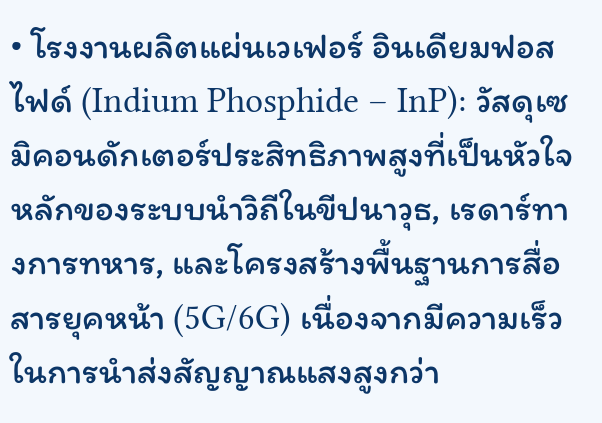• โรงงานผลิตแผ่นเวเฟอร์ อินเดียมฟอสไฟด์ (Indium Phosphide – InP): วัสดุเซมิคอนดักเตอร์ประสิทธิภาพสูงที่เป็นหัวใจหลักของระบบนำวิถีในขีปนาวุธ, เรดาร์ทางการทหาร, และโครงสร้างพื้นฐานการสื่อสารยุคหน้า (5G/6G) เนื่องจากมีความเร็วในการนำส่งสัญญาณแสงสูงกว่า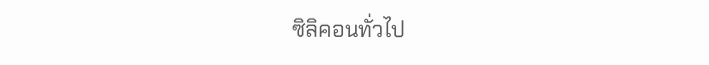ซิลิคอนทั่วไป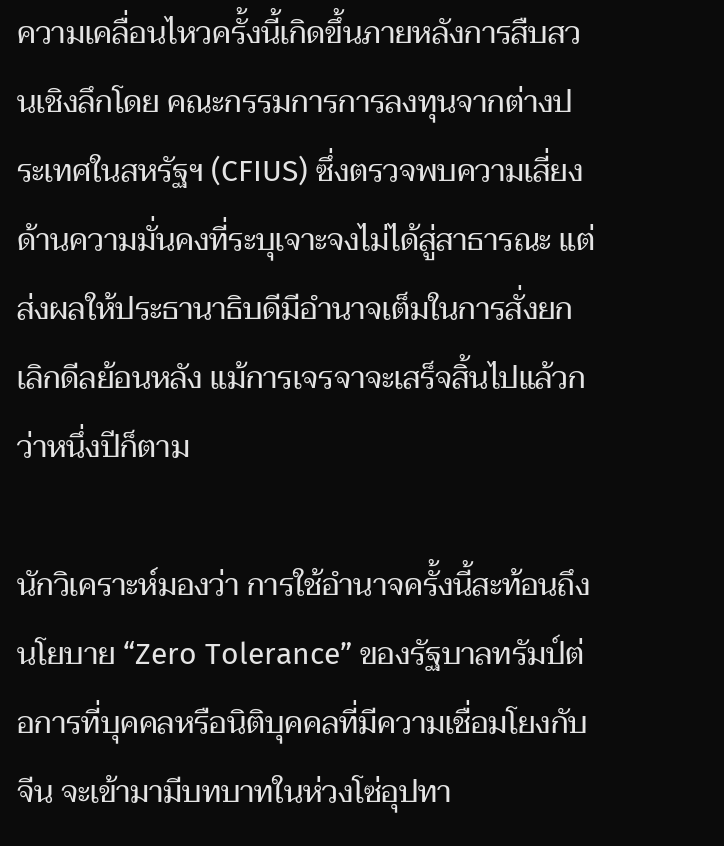ความเคลื่อนไหวครั้งนี้เกิดขึ้นภายหลังการสืบสวนเชิงลึกโดย คณะกรรมการการลงทุนจากต่างประเทศในสหรัฐฯ (CFIUS) ซึ่งตรวจพบความเสี่ยงด้านความมั่นคงที่ระบุเจาะจงไม่ได้สู่สาธารณะ แต่ส่งผลให้ประธานาธิบดีมีอำนาจเต็มในการสั่งยกเลิกดีลย้อนหลัง แม้การเจรจาจะเสร็จสิ้นไปแล้วกว่าหนึ่งปีก็ตาม

นักวิเคราะห์มองว่า การใช้อำนาจครั้งนี้สะท้อนถึงนโยบาย “Zero Tolerance” ของรัฐบาลทรัมป์ต่อการที่บุคคลหรือนิติบุคคลที่มีความเชื่อมโยงกับจีน จะเข้ามามีบทบาทในห่วงโซ่อุปทา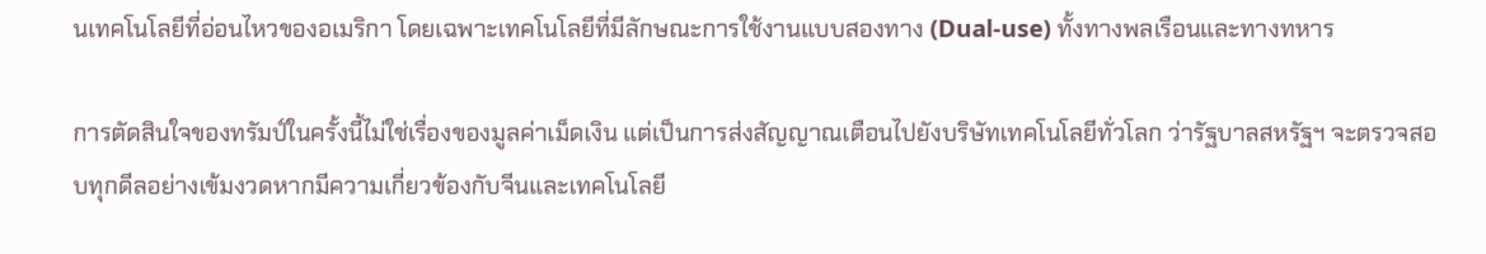นเทคโนโลยีที่อ่อนไหวของอเมริกา โดยเฉพาะเทคโนโลยีที่มีลักษณะการใช้งานแบบสองทาง (Dual-use) ทั้งทางพลเรือนและทางทหาร

การตัดสินใจของทรัมป์ในครั้งนี้ไม่ใช่เรื่องของมูลค่าเม็ดเงิน แต่เป็นการส่งสัญญาณเตือนไปยังบริษัทเทคโนโลยีทั่วโลก ว่ารัฐบาลสหรัฐฯ จะตรวจสอบทุกดีลอย่างเข้มงวดหากมีความเกี่ยวข้องกับจีนและเทคโนโลยี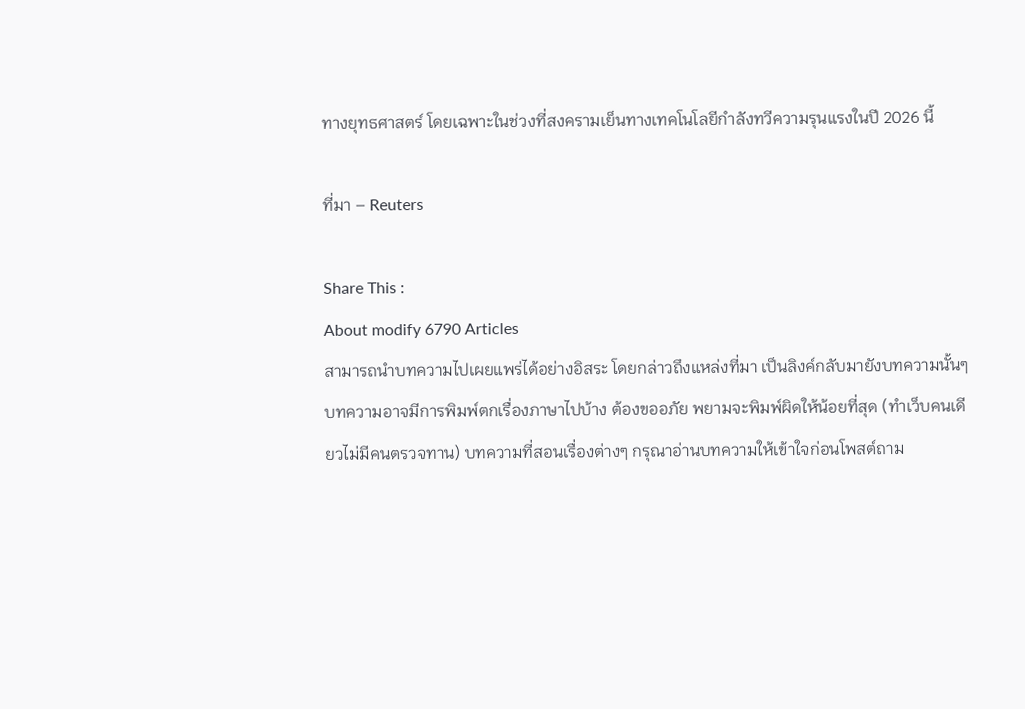ทางยุทธศาสตร์ โดยเฉพาะในช่วงที่สงครามเย็นทางเทคโนโลยีกำลังทวีความรุนแรงในปี 2026 นี้

ที่มา – Reuters

Share This :
About modify 6790 Articles
สามารถนำบทความไปเผยแพร่ได้อย่างอิสระ โดยกล่าวถึงแหล่งที่มา เป็นลิงค์กลับมายังบทความนั้นๆ บทความอาจมีการพิมพ์ตกเรื่องภาษาไปบ้าง ต้องขออภัย พยามจะพิมพ์ผิดให้น้อยที่สุด (ทำเว็บคนเดียวไม่มีคนตรวจทาน) บทความที่สอนเรื่องต่างๆ กรุณาอ่านบทความให้เข้าใจก่อนโพสต์ถาม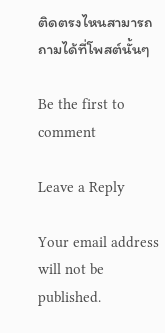ติดตรงไหนสามารถถามได้ที่โพสต์นั้นๆ

Be the first to comment

Leave a Reply

Your email address will not be published.